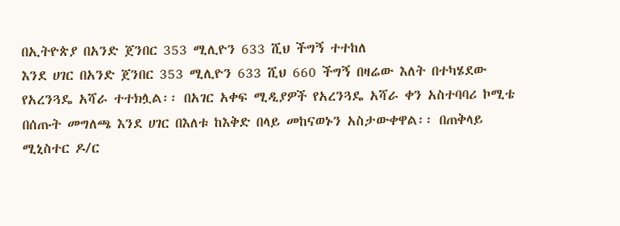በኢትዮጵያ በአንድ ጀንበር 353 ሚሊዮን 633 ሺህ ችግኝ ተተከለ
እንደ ሀገር በአንድ ጀንበር 353 ሚሊዮን 633 ሺህ 660 ችግኝ በዛሬው እለት በተካሄደው የአረንጓዴ አሻራ ተተክሏል፡፡ በአገር አቀፍ ሚዲያዎች የአረንጓዴ አሻራ ቀን አስተባባሪ ኮሚቴ በሰጡት መግለጫ እንደ ሀገር በእለቱ ከእቅድ በላይ መከናወኑን አስታውቀዋል፡፡ በጠቅላይ ሚኒስተር ዶ/ር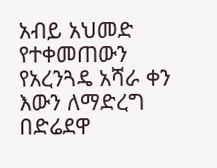አብይ አህመድ የተቀመጠውን የአረንጓዴ አሻራ ቀን እውን ለማድረግ በድሬደዋ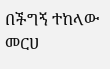በችግኝ ተከላው መርሀ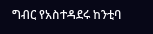ግብር የአስተዳደሩ ከንቲባ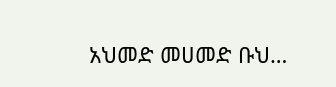አህመድ መሀመድ ቡህ…